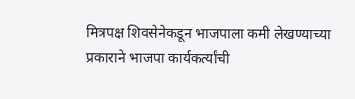मित्रपक्ष शिवसेनेकडून भाजपाला कमी लेखण्याच्या प्रकाराने भाजपा कार्यकर्त्यांची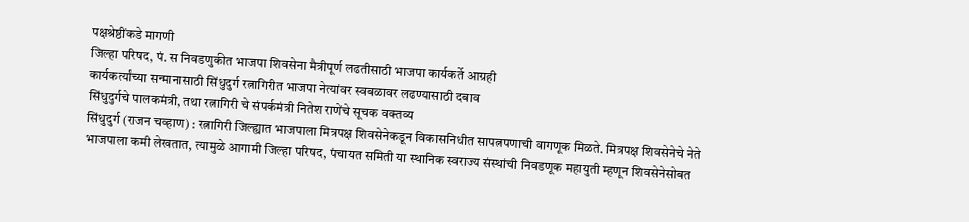पक्षश्रेष्ठींकडे मागणी
जिल्हा परिषद, पं. स निवडणुकीत भाजपा शिवसेना मैत्रीपूर्ण लढतीसाठी भाजपा कार्यकर्ते आग्रही
कार्यकर्त्यांच्या सन्मानासाठी सिंधुदुर्ग रत्नागिरीत भाजपा नेत्यांवर स्वबळावर लढण्यासाठी दबाव
सिंधुदुर्गचे पालकमंत्री, तथा रत्नागिरी चे संपर्कमंत्री नितेश राणेंचे सूचक वक्तव्य
सिंधुदुर्ग (राजन चव्हाण) : रत्नागिरी जिल्ह्यात भाजपाला मित्रपक्ष शिवसेनेकडून विकासनिधीत सापत्नपणाची वागणूक मिळते. मित्रपक्ष शिवसेनेचे नेते भाजपाला कमी लेखतात, त्यामुळे आगामी जिल्हा परिषद, पंचायत समिती या स्थानिक स्वराज्य संस्थांची निवडणूक महायुती म्हणून शिवसेनेसोबत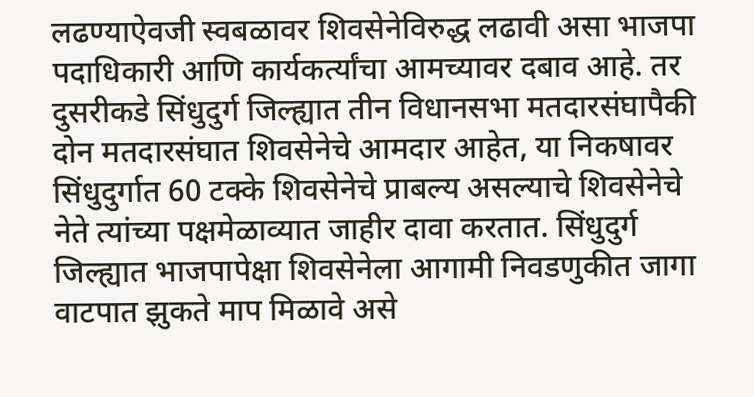लढण्याऐवजी स्वबळावर शिवसेनेविरुद्ध लढावी असा भाजपा पदाधिकारी आणि कार्यकर्त्यांचा आमच्यावर दबाव आहे. तर दुसरीकडे सिंधुदुर्ग जिल्ह्यात तीन विधानसभा मतदारसंघापैकी दोन मतदारसंघात शिवसेनेचे आमदार आहेत, या निकषावर सिंधुदुर्गात 60 टक्के शिवसेनेचे प्राबल्य असल्याचे शिवसेनेचे नेते त्यांच्या पक्षमेळाव्यात जाहीर दावा करतात. सिंधुदुर्ग जिल्ह्यात भाजपापेक्षा शिवसेनेला आगामी निवडणुकीत जागा वाटपात झुकते माप मिळावे असे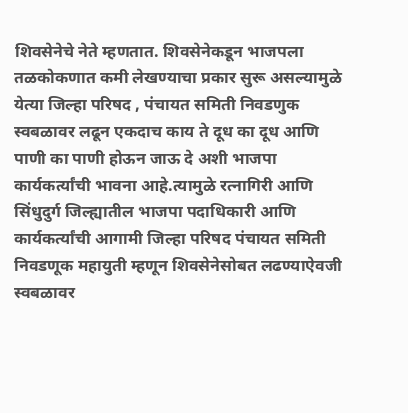शिवसेनेचे नेते म्हणतात. शिवसेनेकडून भाजपला तळकोकणात कमी लेखण्याचा प्रकार सुरू असल्यामुळे येत्या जिल्हा परिषद , पंचायत समिती निवडणुक स्वबळावर लढून एकदाच काय ते दूध का दूध आणि पाणी का पाणी होऊन जाऊ दे अशी भाजपा कार्यकर्त्यांची भावना आहे.त्यामुळे रत्नागिरी आणि सिंधुदुर्ग जिल्ह्यातील भाजपा पदाधिकारी आणि कार्यकर्त्यांची आगामी जिल्हा परिषद पंचायत समिती निवडणूक महायुती म्हणून शिवसेनेसोबत लढण्याऐवजी स्वबळावर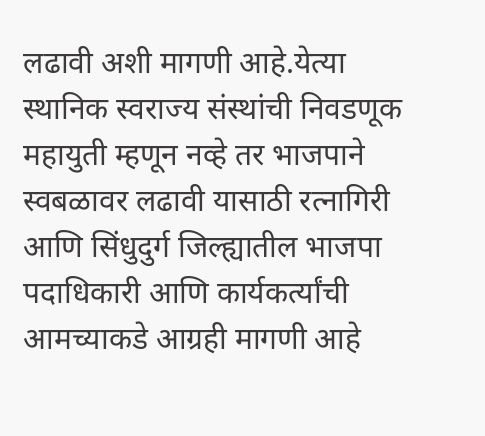लढावी अशी मागणी आहे.येत्या स्थानिक स्वराज्य संस्थांची निवडणूक महायुती म्हणून नव्हे तर भाजपाने स्वबळावर लढावी यासाठी रत्नागिरी आणि सिंधुदुर्ग जिल्ह्यातील भाजपा पदाधिकारी आणि कार्यकर्त्यांची आमच्याकडे आग्रही मागणी आहे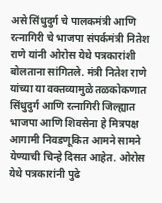असे सिंधुदुर्ग चे पालकमंत्री आणि रत्नागिरी चे भाजपा संपर्कमंत्री नितेश राणे यांनी ओरोस येथे पत्रकारांशी बोलताना सांगितले. मंत्री नितेश राणे यांच्या या वक्तव्यामुळे तळकोकणात सिंधुदुर्ग आणि रत्नागिरी जिल्ह्यात भाजपा आणि शिवसेना हे मित्रपक्ष आगामी निवडणूकित आमने सामने येण्याची चिन्हे दिसत आहेत. ओरोस येथे पत्रकारांनी पुढे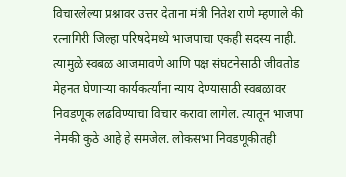विचारलेल्या प्रश्नावर उत्तर देताना मंत्री नितेश राणे म्हणाले की रत्नागिरी जिल्हा परिषदेमध्ये भाजपाचा एकही सदस्य नाही. त्यामुळे स्वबळ आजमावणे आणि पक्ष संघटनेसाठी जीवतोड मेहनत घेणाऱ्या कार्यकर्त्यांना न्याय देण्यासाठी स्वबळावर निवडणूक लढविण्याचा विचार करावा लागेल. त्यातून भाजपा नेमकी कुठे आहे हे समजेल. लोकसभा निवडणूकीतही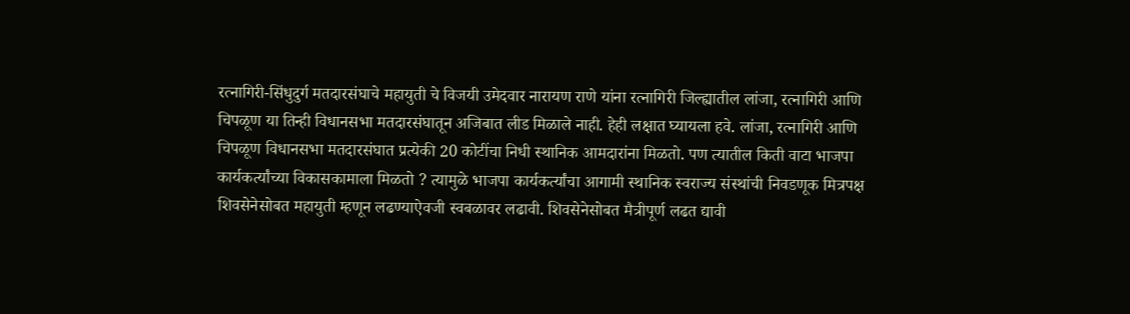रत्नागिरी-सिंधुदुर्ग मतदारसंघाचे महायुती चे विजयी उमेदवार नारायण राणे यांना रत्नागिरी जिल्ह्यातील लांजा, रत्नागिरी आणि चिपळूण या तिन्ही विधानसभा मतदारसंघातून अजिबात लीड मिळाले नाही. हेही लक्षात घ्यायला हवे. लांजा, रत्नागिरी आणि चिपळूण विधानसभा मतदारसंघात प्रत्येकी 20 कोटींचा निधी स्थानिक आमदारांना मिळतो. पण त्यातील किती वाटा भाजपा कार्यकर्त्यांच्या विकासकामाला मिळतो ? त्यामुळे भाजपा कार्यकर्त्यांचा आगामी स्थानिक स्वराज्य संस्थांची निवडणूक मित्रपक्ष शिवसेनेसोबत महायुती म्हणून लढण्याऐवजी स्वबळावर लढावी. शिवसेनेसोबत मैत्रीपूर्ण लढत द्यावी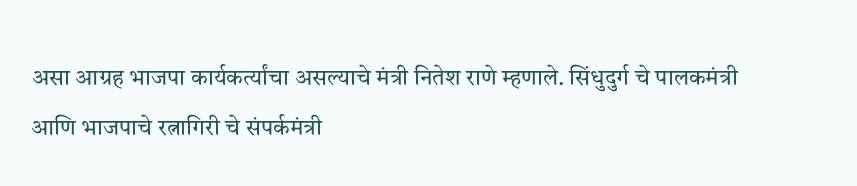असा आग्रह भाजपा कार्यकर्त्यांचा असल्याचे मंत्री नितेश राणे म्हणाले. सिंधुदुर्ग चे पालकमंत्री आणि भाजपाचे रत्नागिरी चे संपर्कमंत्री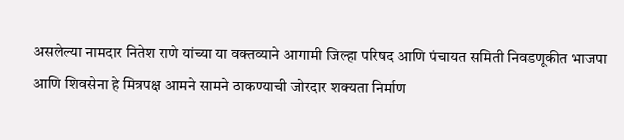असलेल्या नामदार नितेश राणे यांच्या या वक्तव्याने आगामी जिल्हा परिषद आणि पंचायत समिती निवडणूकीत भाजपा आणि शिवसेना हे मित्रपक्ष आमने सामने ठाकण्याची जोरदार शक्यता निर्माण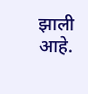झाली आहे.